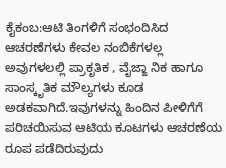ಕೈಕಂಬ:ಆಟಿ ತಿಂಗಳಿಗೆ ಸಂಭಂದಿಸಿದ ಆಚರಣೆಗಳು ಕೇವಲ ನಂಬಿಕೆಗಳಲ್ಲ ಅವುಗಳಲಲ್ಲಿ ಪ್ರಾಕೃತಿಕ , ವೈಜ್ಙಾ ನಿಕ ಹಾಗೂ ಸಾಂಸ್ಕೃತಿಕ ಮೌಲ್ಯಗಳು ಕೂಡ ಅಡಕವಾಗಿದೆ.ಇವುಗಳನ್ನು ಹಿಂದಿನ ಪೀಳಿಗೆಗೆ ಪರಿಚಯಿಸುವ ಆಟಿಯ ಕೂಟಗಳು ಆಚರಣೆಯ ರೂಪ ಪಡೆದಿರುವುದು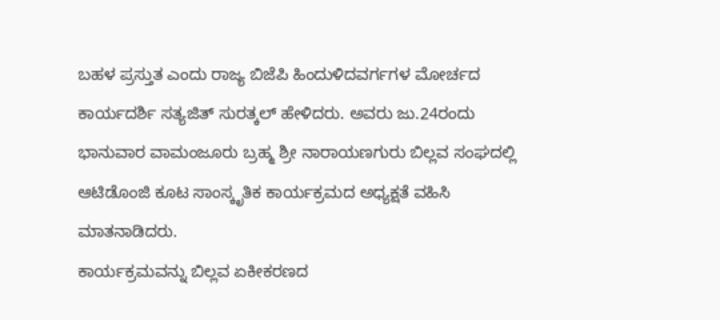ಬಹಳ ಪ್ರಸ್ತುತ ಎಂದು ರಾಜ್ಯ ಬಿಜೆಪಿ ಹಿಂದುಳಿದವರ್ಗಗಳ ಮೋರ್ಚದ ಕಾರ್ಯದರ್ಶಿ ಸತ್ಯಜಿತ್ ಸುರತ್ಕಲ್ ಹೇಳಿದರು. ಅವರು ಜು.24ರಂದು ಭಾನುವಾರ ವಾಮಂಜೂರು ಬ್ರಹ್ಮ ಶ್ರೀ ನಾರಾಯಣಗುರು ಬಿಲ್ಲವ ಸಂಘದಲ್ಲಿ ಆಟಿಡೊಂಜಿ ಕೂಟ ಸಾಂಸ್ಕೃತಿಕ ಕಾರ್ಯಕ್ರಮದ ಅಧ್ಯಕ್ಷತೆ ವಹಿಸಿ ಮಾತನಾಡಿದರು.
ಕಾರ್ಯಕ್ರಮವನ್ನು ಬಿಲ್ಲವ ಏಕೀಕರಣದ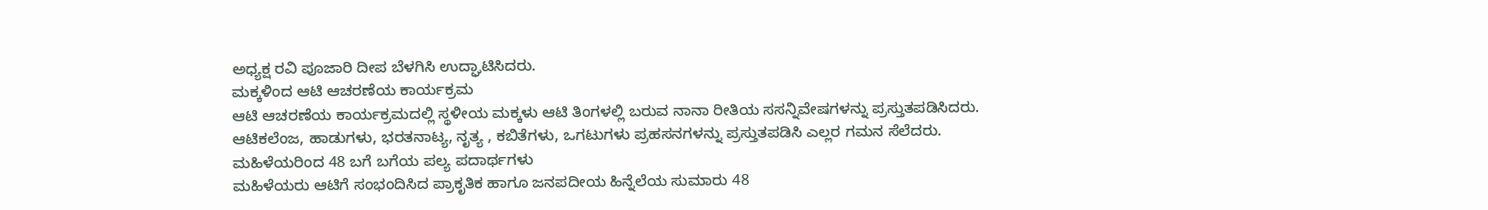ಅಧ್ಯಕ್ಷ ರವಿ ಪೂಜಾರಿ ದೀಪ ಬೆಳಗಿಸಿ ಉದ್ಘಾಟಿಸಿದರು.
ಮಕ್ಕಳಿಂದ ಆಟಿ ಆಚರಣೆಯ ಕಾರ್ಯಕ್ರಮ
ಆಟಿ ಆಚರಣೆಯ ಕಾರ್ಯಕ್ರಮದಲ್ಲಿ ಸ್ಥಳೀಯ ಮಕ್ಕಳು ಆಟಿ ತಿಂಗಳಲ್ಲಿ ಬರುವ ನಾನಾ ರೀತಿಯ ಸಸನ್ನಿವೇಷಗಳನ್ನು ಪ್ರಸ್ತುತಪಡಿಸಿದರು. ಆಟಿಕಲೆಂಜ, ಹಾಡುಗಳು, ಭರತನಾಟ್ಯ, ನೃತ್ಯ , ಕಬಿತೆಗಳು, ಒಗಟುಗಳು ಪ್ರಹಸನಗಳನ್ನು ಪ್ರಸ್ತುತಪಡಿಸಿ ಎಲ್ಲರ ಗಮನ ಸೆಲೆದರು.
ಮಹಿಳೆಯರಿಂದ 48 ಬಗೆ ಬಗೆಯ ಪಲ್ಯ ಪದಾರ್ಥಗಳು
ಮಹಿಳೆಯರು ಆಟಿಗೆ ಸಂಭಂದಿಸಿದ ಪ್ರಾಕೃತಿಕ ಹಾಗೂ ಜನಪದೀಯ ಹಿನ್ನೆಲೆಯ ಸುಮಾರು 48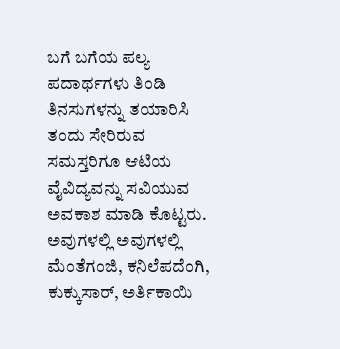ಬಗೆ ಬಗೆಯ ಪಲ್ಯ ಪದಾರ್ಥಗಳು ತಿಂಡಿ ತಿನಸುಗಳನ್ನು ತಯಾರಿಸಿ ತಂದು ಸೇರಿರುವ ಸಮಸ್ತರಿಗೂ ಆಟಿಯ ವೈವಿದ್ಯವನ್ನು ಸವಿಯುವ ಅವಕಾಶ ಮಾಡಿ ಕೊಟ್ಟರು. ಅವುಗಳಲ್ಲಿ ಅವುಗಳಲ್ಲಿ ಮೆಂತೆಗಂಜಿ, ಕನಿಲೆಪದೆಂಗಿ, ಕುಕ್ಕುಸಾರ್, ಅರ್ತಿಕಾಯಿ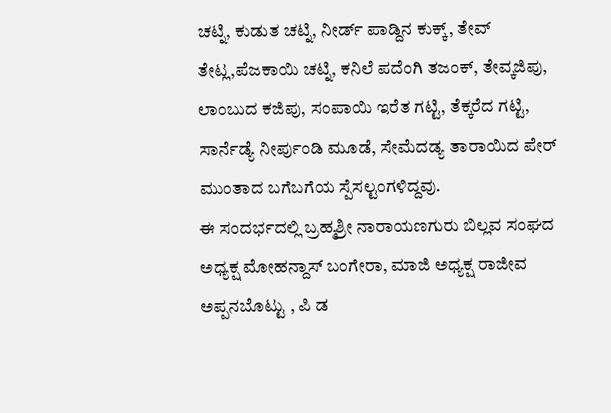ಚಟ್ನಿ, ಕುಡುತ ಚಟ್ನಿ, ನೀರ್ಡ್ ಪಾಡ್ದಿನ ಕುಕ್ಕ್, ತೇವ್ ತೇಟ್ಲ,ಪೆಜಕಾಯಿ ಚಟ್ನಿ, ಕನಿಲೆ ಪದೆಂಗಿ ತಜಂಕ್, ತೇವ್ಕಜಿಪು, ಲಾಂಬುದ ಕಜಿಪು, ಸಂಪಾಯಿ ಇರೆತ ಗಟ್ಟಿ, ತೆಕ್ಕರೆದ ಗಟ್ಟಿ, ಸಾರ್ನೆಡ್ಯೆ ನೀರ್ಪುಂಡಿ ಮೂಡೆ, ಸೇಮೆದಡ್ಯ ತಾರಾಯಿದ ಪೇರ್ ಮುಂತಾದ ಬಗೆಬಗೆಯ ಸ್ಪೆಸಲ್ಟಂಗಳಿದ್ದವು.
ಈ ಸಂದರ್ಭದಲ್ಲಿ ಬ್ರಹ್ಮಶ್ರೀ ನಾರಾಯಣಗುರು ಬಿಲ್ಲವ ಸಂಘದ ಅಧ್ಯಕ್ಷ ಮೋಹನ್ದಾಸ್ ಬಂಗೇರಾ, ಮಾಜಿ ಅಧ್ಯಕ್ಷ ರಾಜೀವ ಅಪ್ಪನಬೊಟ್ಟು , ಪಿ ಡ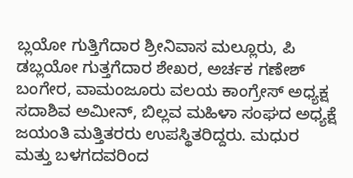ಬ್ಲಯೋ ಗುತ್ತಿಗೆದಾರ ಶ್ರೀನಿವಾಸ ಮಲ್ಲೂರು, ಪಿ ಡಬ್ಲಯೋ ಗುತ್ತಗೆದಾರ ಶೇಖರ, ಅರ್ಚಕ ಗಣೇಶ್ ಬಂಗೇರ, ವಾಮಂಜೂರು ವಲಯ ಕಾಂಗ್ರೇಸ್ ಅಧ್ಯಕ್ಷ ಸದಾಶಿವ ಅಮೀನ್, ಬಿಲ್ಲವ ಮಹಿಳಾ ಸಂಘದ ಅಧ್ಯಕ್ಷೆ ಜಯಂತಿ ಮತ್ತಿತರರು ಉಪಸ್ಥಿತರಿದ್ದರು. ಮಧುರ ಮತ್ತು ಬಳಗದವರಿಂದ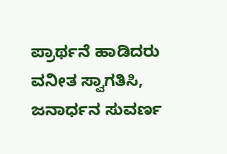ಪ್ರಾರ್ಥನೆ ಹಾಡಿದರು ವನೀತ ಸ್ವಾಗತಿಸಿ, ಜನಾರ್ಧನ ಸುವರ್ಣ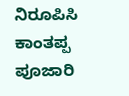ನಿರೂಪಿಸಿ ಕಾಂತಪ್ಪ ಪೂಜಾರಿ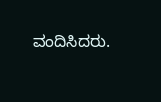ವಂದಿಸಿದರು.